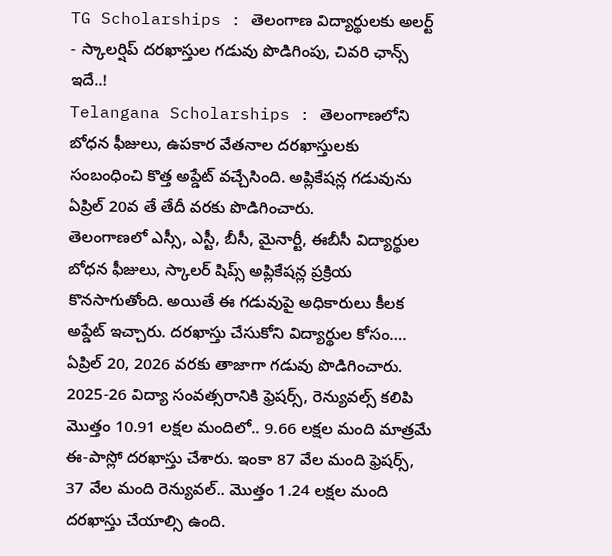TG Scholarships : తెలంగాణ విద్యార్థులకు అలర్ట్ - స్కాలర్షిప్ దరఖాస్తుల గడువు పొడిగింపు, చివరి ఛాన్స్ ఇదే..!
Telangana Scholarships : తెలంగాణలోని బోధన ఫీజులు, ఉపకార వేతనాల దరఖాస్తులకు సంబంధించి కొత్త అప్డేట్ వచ్చేసింది. అప్లికేషన్ల గడువును ఏప్రిల్ 20వ తే తేదీ వరకు పొడిగించారు.
తెలంగాణలో ఎస్సీ, ఎస్టీ, బీసీ, మైనార్టీ, ఈబీసీ విద్యార్థుల బోధన ఫీజులు, స్కాలర్ షిప్స్ అప్లికేషన్ల ప్రక్రియ కొనసాగుతోంది. అయితే ఈ గడువుపై అధికారులు కీలక అప్డేట్ ఇచ్చారు. దరఖాస్తు చేసుకోని విద్యార్థుల కోసం…. ఏప్రిల్ 20, 2026 వరకు తాజాగా గడువు పొడిగించారు.
2025-26 విద్యా సంవత్సరానికి ఫ్రెషర్స్, రెన్యువల్స్ కలిపి మొత్తం 10.91 లక్షల మందిలో.. 9.66 లక్షల మంది మాత్రమే ఈ-పాస్లో దరఖాస్తు చేశారు. ఇంకా 87 వేల మంది ఫ్రెషర్స్, 37 వేల మంది రెన్యువల్.. మొత్తం 1.24 లక్షల మంది దరఖాస్తు చేయాల్సి ఉంది.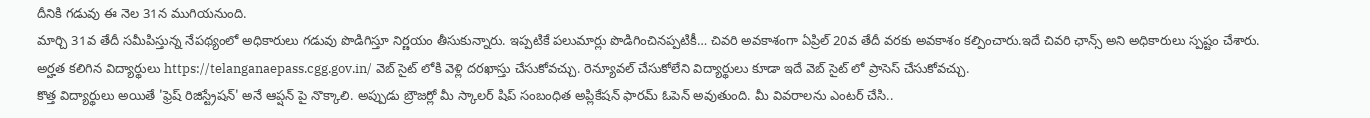దీనికి గడువు ఈ నెల 31న ముగియనుంది.
మార్చి 31వ తేదీ సమీపిస్తున్న నేపథ్యంలో అధికారులు గడువు పొడిగిస్తూ నిర్ణయం తీసుకున్నారు. ఇప్పటికే పలుమార్లు పొడిగించినప్పటికీ… చివరి అవకాశంగా ఏప్రిల్ 20వ తేదీ వరకు అవకాశం కల్పించారు.ఇదే చివరి ఛాన్స్ అని అధికారులు స్పష్టం చేశారు.
అర్హత కలిగిన విద్యార్థులు https://telanganaepass.cgg.gov.in/ వెబ్ సైట్ లోకి వెళ్లి దరఖాస్తు చేసుకోవచ్చు. రెన్యూవల్ చేసుకోలేని విద్యార్థులు కూడా ఇదే వెబ్ సైట్ లో ప్రాసెస్ చేసుకోవచ్చు.
కొత్త విద్యార్థులు అయితే 'ఫ్రెష్ రిజిస్ట్రేషన్' అనే ఆప్షన్ పై నొక్కాలి. అప్పుడు బ్రౌజర్లో మీ స్కాలర్ షిప్ సంబంధిత అప్లికేషన్ ఫారమ్ ఓపెన్ అవుతుంది. మీ వివరాలను ఎంటర్ చేసి..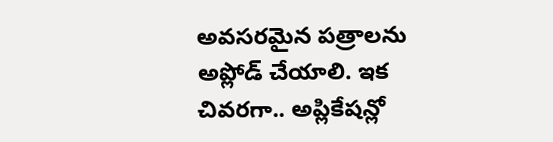అవసరమైన పత్రాలను అప్లోడ్ చేయాలి. ఇక చివరగా.. అప్లికేషన్లో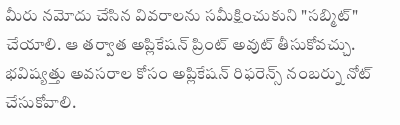మీరు నమోదు చేసిన వివరాలను సమీక్షించుకుని "సబ్మిట్" చేయాలి. ఆ తర్వాత అప్లికేషన్ ప్రింట్ అవుట్ తీసుకోవచ్చు. భవిష్యత్తు అవసరాల కోసం అప్లికేషన్ రిఫరెన్స్ నంబర్ను నోట్ చేసుకోవాలి.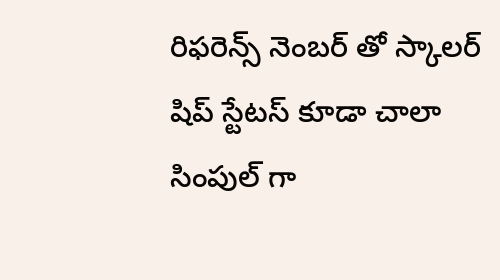రిఫరెన్స్ నెంబర్ తో స్కాలర్ షిప్ స్టేటస్ కూడా చాలా సింపుల్ గా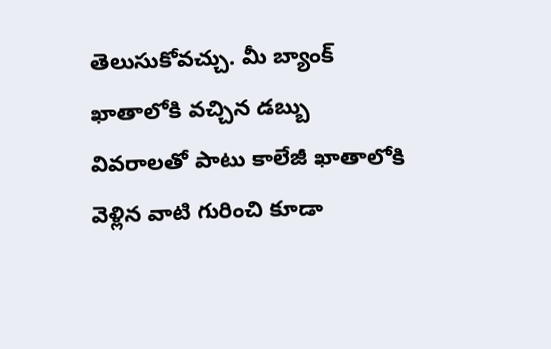తెలుసుకోవచ్చు. మీ బ్యాంక్ ఖాతాలోకి వచ్చిన డబ్బు వివరాలతో పాటు కాలేజీ ఖాతాలోకి వెళ్లిన వాటి గురించి కూడా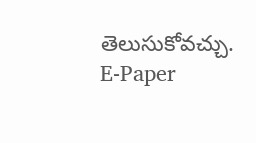తెలుసుకోవచ్చు.
E-Paper